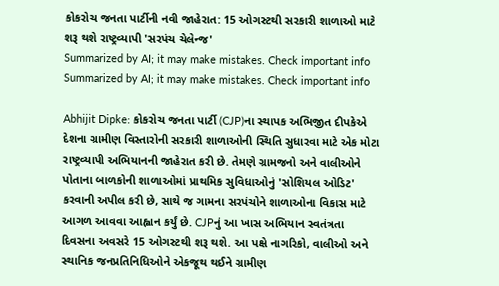કોકરોચ જનતા પાર્ટીની નવી જાહેરાત: 15 ઓગસ્ટથી સરકારી શાળાઓ માટે શરૂ થશે રાષ્ટ્રવ્યાપી 'સરપંચ ચેલેન્જ'
Summarized by AI; it may make mistakes. Check important info
Summarized by AI; it may make mistakes. Check important info

Abhijit Dipke: કોકરોચ જનતા પાર્ટી (CJP)ના સ્થાપક અભિજીત દીપકેએ દેશના ગ્રામીણ વિસ્તારોની સરકારી શાળાઓની સ્થિતિ સુધારવા માટે એક મોટા રાષ્ટ્રવ્યાપી અભિયાનની જાહેરાત કરી છે. તેમણે ગ્રામજનો અને વાલીઓને પોતાના બાળકોની શાળાઓમાં પ્રાથમિક સુવિધાઓનું 'સોશિયલ ઓડિટ' કરવાની અપીલ કરી છે, સાથે જ ગામના સરપંચોને શાળાઓના વિકાસ માટે આગળ આવવા આહ્વાન કર્યું છે. CJPનું આ ખાસ અભિયાન સ્વતંત્રતા દિવસના અવસરે 15 ઓગસ્ટથી શરૂ થશે. આ પક્ષે નાગરિકો, વાલીઓ અને સ્થાનિક જનપ્રતિનિધિઓને એકજૂથ થઈને ગ્રામીણ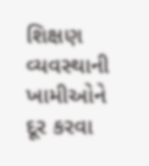શિક્ષણ વ્યવસ્થાની ખામીઓને દૂર કરવા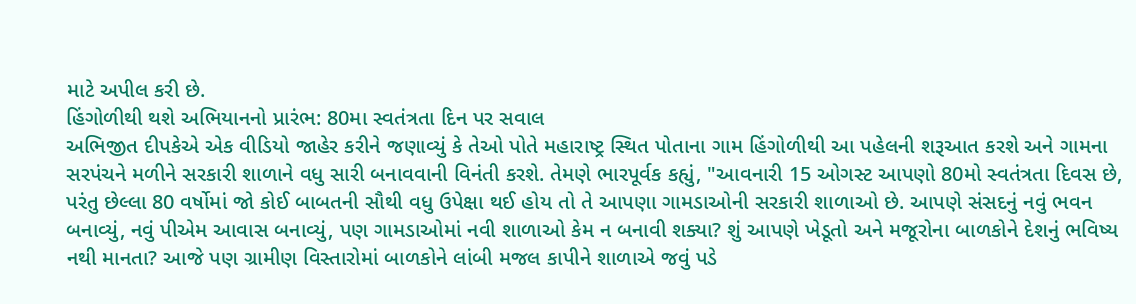માટે અપીલ કરી છે.
હિંગોળીથી થશે અભિયાનનો પ્રારંભ: 80મા સ્વતંત્રતા દિન પર સવાલ
અભિજીત દીપકેએ એક વીડિયો જાહેર કરીને જણાવ્યું કે તેઓ પોતે મહારાષ્ટ્ર સ્થિત પોતાના ગામ હિંગોળીથી આ પહેલની શરૂઆત કરશે અને ગામના સરપંચને મળીને સરકારી શાળાને વધુ સારી બનાવવાની વિનંતી કરશે. તેમણે ભારપૂર્વક કહ્યું, "આવનારી 15 ઓગસ્ટ આપણો 80મો સ્વતંત્રતા દિવસ છે, પરંતુ છેલ્લા 80 વર્ષોમાં જો કોઈ બાબતની સૌથી વધુ ઉપેક્ષા થઈ હોય તો તે આપણા ગામડાઓની સરકારી શાળાઓ છે. આપણે સંસદનું નવું ભવન બનાવ્યું, નવું પીએમ આવાસ બનાવ્યું, પણ ગામડાઓમાં નવી શાળાઓ કેમ ન બનાવી શક્યા? શું આપણે ખેડૂતો અને મજૂરોના બાળકોને દેશનું ભવિષ્ય નથી માનતા? આજે પણ ગ્રામીણ વિસ્તારોમાં બાળકોને લાંબી મજલ કાપીને શાળાએ જવું પડે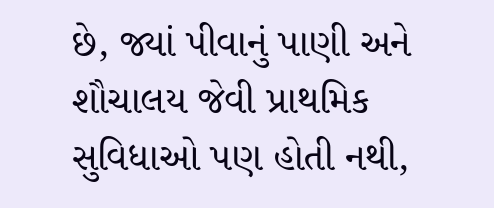છે, જ્યાં પીવાનું પાણી અને શૌચાલય જેવી પ્રાથમિક સુવિધાઓ પણ હોતી નથી,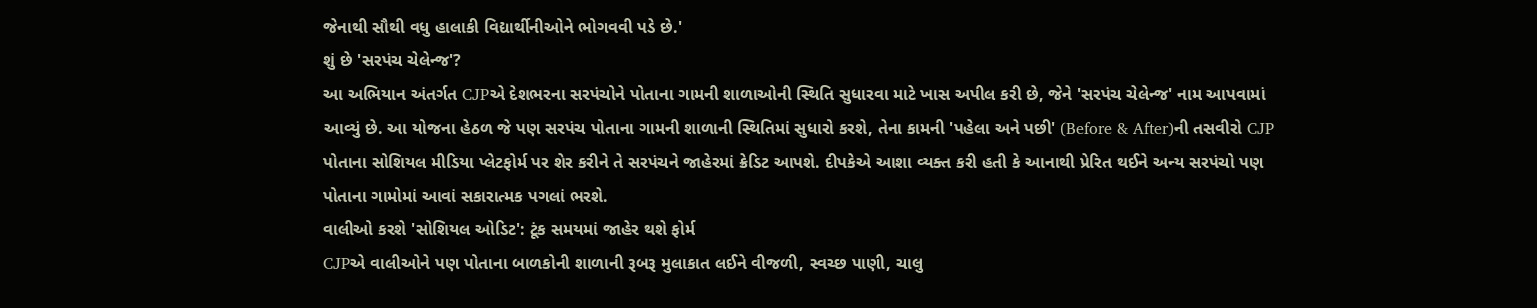જેનાથી સૌથી વધુ હાલાકી વિદ્યાર્થીનીઓને ભોગવવી પડે છે.'
શું છે 'સરપંચ ચેલેન્જ'?
આ અભિયાન અંતર્ગત CJPએ દેશભરના સરપંચોને પોતાના ગામની શાળાઓની સ્થિતિ સુધારવા માટે ખાસ અપીલ કરી છે, જેને 'સરપંચ ચેલેન્જ' નામ આપવામાં આવ્યું છે. આ યોજના હેઠળ જે પણ સરપંચ પોતાના ગામની શાળાની સ્થિતિમાં સુધારો કરશે, તેના કામની 'પહેલા અને પછી' (Before & After)ની તસવીરો CJP પોતાના સોશિયલ મીડિયા પ્લેટફોર્મ પર શેર કરીને તે સરપંચને જાહેરમાં ક્રેડિટ આપશે. દીપકેએ આશા વ્યક્ત કરી હતી કે આનાથી પ્રેરિત થઈને અન્ય સરપંચો પણ પોતાના ગામોમાં આવાં સકારાત્મક પગલાં ભરશે.
વાલીઓ કરશે 'સોશિયલ ઓડિટ': ટૂંક સમયમાં જાહેર થશે ફોર્મ
CJPએ વાલીઓને પણ પોતાના બાળકોની શાળાની રૂબરૂ મુલાકાત લઈને વીજળી, સ્વચ્છ પાણી, ચાલુ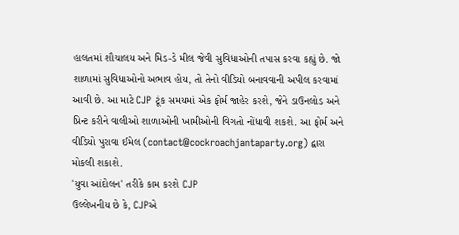હાલતમાં શૌચાલય અને મિડ-ડે મીલ જેવી સુવિધાઓની તપાસ કરવા કહ્યું છે. જો શાળામાં સુવિધાઓનો અભાવ હોય, તો તેનો વીડિયો બનાવવાની અપીલ કરવામાં આવી છે. આ માટે CJP ટૂંક સમયમાં એક ફોર્મ જાહેર કરશે, જેને ડાઉનલોડ અને પ્રિન્ટ કરીને વાલીઓ શાળાઓની ખામીઓની વિગતો નોંધાવી શકશે. આ ફોર્મ અને વીડિયો પુરાવા ઈમેલ (contact@cockroachjantaparty.org) દ્વારા મોકલી શકાશે.
'યુવા આંદોલન' તરીકે કામ કરશે CJP
ઉલ્લેખનીય છે કે, CJPએ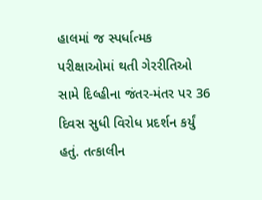હાલમાં જ સ્પર્ધાત્મક પરીક્ષાઓમાં થતી ગેરરીતિઓ સામે દિલ્હીના જંતર-મંતર પર 36 દિવસ સુધી વિરોધ પ્રદર્શન કર્યું હતું. તત્કાલીન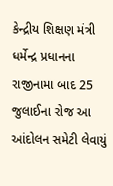કેન્દ્રીય શિક્ષણ મંત્રી ધર્મેન્દ્ર પ્રધાનના રાજીનામા બાદ 25 જુલાઈના રોજ આ આંદોલન સમેટી લેવાયું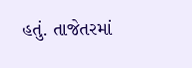હતું. તાજેતરમાં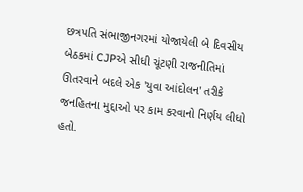છત્રપતિ સંભાજીનગરમાં યોજાયેલી બે દિવસીય બેઠકમાં CJPએ સીધી ચૂંટણી રાજનીતિમાં ઊતરવાને બદલે એક 'યુવા આંદોલન' તરીકે જનહિતના મુદ્દાઓ પર કામ કરવાનો નિર્ણય લીધો હતો.